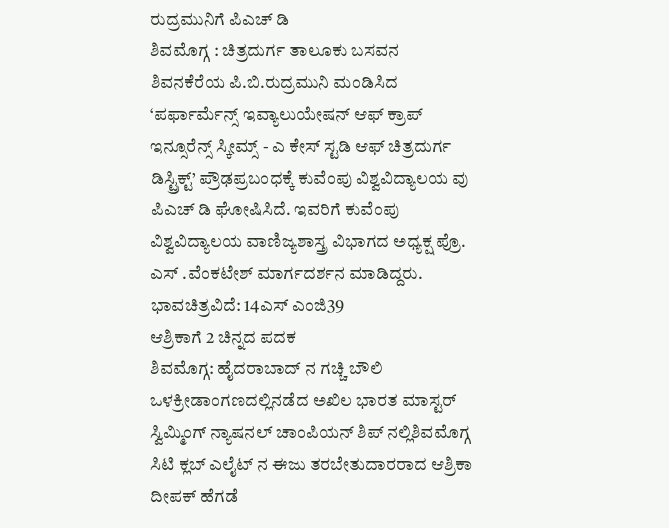ರುದ್ರಮುನಿಗೆ ಪಿಎಚ್ ಡಿ
ಶಿವಮೊಗ್ಗ : ಚಿತ್ರದುರ್ಗ ತಾಲೂಕು ಬಸವನ ಶಿವನಕೆರೆಯ ಪಿ.ಬಿ.ರುದ್ರಮುನಿ ಮಂಡಿಸಿದ ‘ಪರ್ಫಾರ್ಮೆನ್ಸ್ ಇವ್ಯಾಲುಯೇಷನ್ ಆಫ್ ಕ್ರಾಪ್ ಇನ್ಸೂರೆನ್ಸ್ ಸ್ಕೀಮ್ಸ್ - ಎ ಕೇಸ್ ಸ್ಟಡಿ ಆಫ್ ಚಿತ್ರದುರ್ಗ ಡಿಸ್ಟ್ರಿಕ್ಟ್’ ಪ್ರೌಢಪ್ರಬಂಧಕ್ಕೆ ಕುವೆಂಪು ವಿಶ್ವವಿದ್ಯಾಲಯ ವು ಪಿಎಚ್ ಡಿ ಘೋಷಿಸಿದೆ. ಇವರಿಗೆ ಕುವೆಂಪು ವಿಶ್ವವಿದ್ಯಾಲಯ ವಾಣಿಜ್ಯಶಾಸ್ತ್ರ ವಿಭಾಗದ ಅಧ್ಯಕ್ಷ ಪ್ರೊ. ಎಸ್ .ವೆಂಕಟೇಶ್ ಮಾರ್ಗದರ್ಶನ ಮಾಡಿದ್ದರು.
ಭಾವಚಿತ್ರವಿದೆ: 14ಎಸ್ ಎಂಜಿ39
ಆಶ್ರಿಕಾಗೆ 2 ಚಿನ್ನದ ಪದಕ
ಶಿವಮೊಗ್ಗ: ಹೈದರಾಬಾದ್ ನ ಗಚ್ಚಿ ಬೌಲಿ ಒಳಕ್ರೀಡಾಂಗಣದಲ್ಲಿನಡೆದ ಅಖಿಲ ಭಾರತ ಮಾಸ್ಟರ್ ಸ್ವಿಮ್ಮಿಂಗ್ ನ್ಯಾಷನಲ್ ಚಾಂಪಿಯನ್ ಶಿಪ್ ನಲ್ಲಿಶಿವಮೊಗ್ಗ ಸಿಟಿ ಕ್ಲಬ್ ಎಲೈಟ್ ನ ಈಜು ತರಬೇತುದಾರರಾದ ಆಶ್ರಿಕಾ ದೀಪಕ್ ಹೆಗಡೆ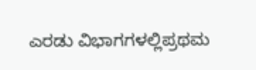ಎರಡು ವಿಭಾಗಗಳಲ್ಲಿಪ್ರಥಮ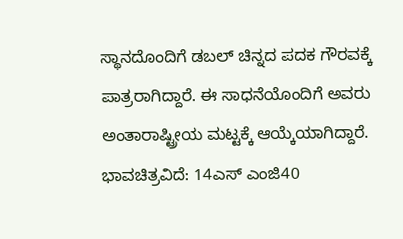ಸ್ಥಾನದೊಂದಿಗೆ ಡಬಲ್ ಚಿನ್ನದ ಪದಕ ಗೌರವಕ್ಕೆ ಪಾತ್ರರಾಗಿದ್ದಾರೆ. ಈ ಸಾಧನೆಯೊಂದಿಗೆ ಅವರು ಅಂತಾರಾಷ್ಟ್ರೀಯ ಮಟ್ಟಕ್ಕೆ ಆಯ್ಕೆಯಾಗಿದ್ದಾರೆ.
ಭಾವಚಿತ್ರವಿದೆ: 14ಎಸ್ ಎಂಜಿ40